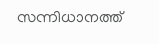സന്നിധാനത്ത്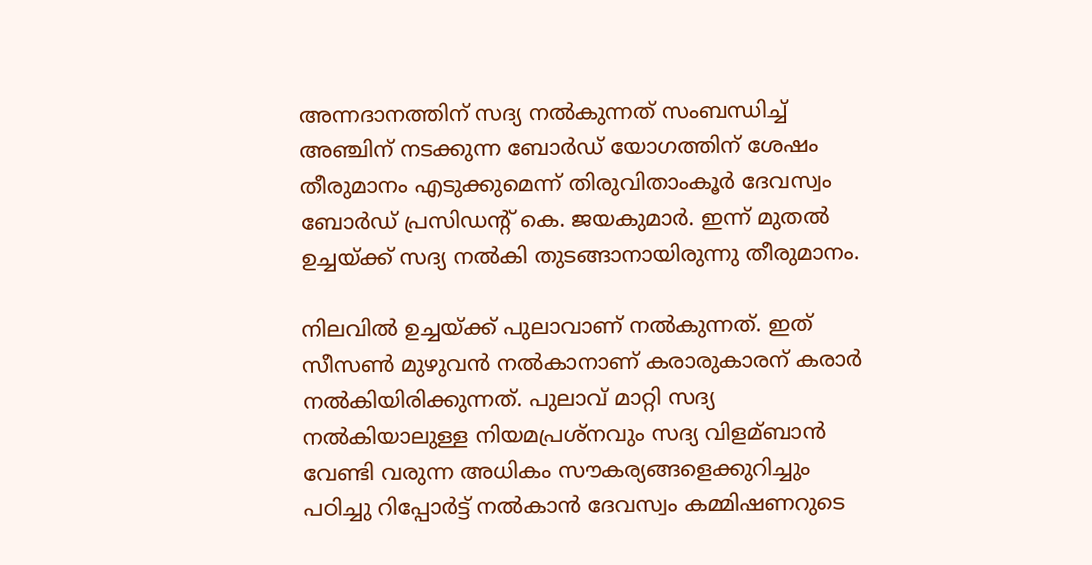അന്നദാനത്തിന് സദ്യ നല്‍കുന്നത് സംബന്ധിച്ച്‌ അഞ്ചിന് നടക്കുന്ന ബോര്‍ഡ് യോഗത്തിന് ശേഷം തീരുമാനം എടുക്കുമെന്ന് തിരുവിതാംകൂര്‍ ദേവസ്വം ബോര്‍ഡ് പ്രസിഡന്റ് കെ. ജയകുമാർ. ഇന്ന് മുതല്‍ ഉച്ചയ്ക്ക് സദ്യ നല്‍കി തുടങ്ങാനായിരുന്നു തീരുമാനം.

നിലവില്‍ ഉച്ചയ്ക്ക് പുലാവാണ് നല്‍കുന്നത്. ഇത് സീസണ്‍ മുഴുവന്‍ നല്‍കാനാണ് കരാരുകാരന് കരാര്‍ നല്‍കിയിരിക്കുന്നത്. പുലാവ് മാറ്റി സദ്യ നല്‍കിയാലുള്ള നിയമപ്രശ്നവും സദ്യ വിളമ്ബാന്‍ വേണ്ടി വരുന്ന അധികം സൗകര്യങ്ങളെക്കുറിച്ചും പഠിച്ചു റിപ്പോര്‍ട്ട് നല്‍കാന്‍ ദേവസ്വം കമ്മിഷണറുടെ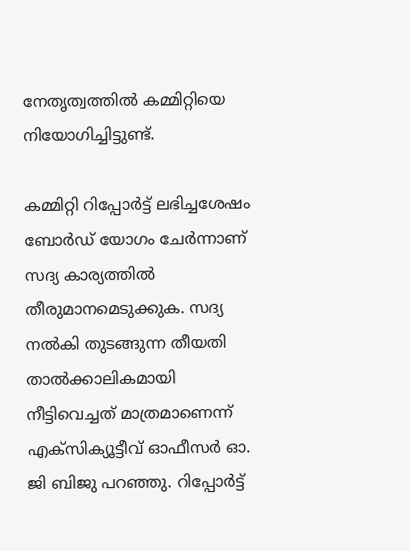നേതൃത്വത്തില്‍ കമ്മിറ്റിയെ നിയോഗിച്ചിട്ടുണ്ട്.

കമ്മിറ്റി റിപ്പോര്‍ട്ട് ലഭിച്ചശേഷം ബോര്‍ഡ് യോഗം ചേര്‍ന്നാണ് സദ്യ കാര്യത്തില്‍ തീരുമാനമെടുക്കുക. സദ്യ നല്‍കി തുടങ്ങുന്ന തീയതി താല്‍ക്കാലികമായി നീട്ടിവെച്ചത് മാത്രമാണെന്ന് എക്സിക്യൂട്ടീവ് ഓഫീസര്‍ ഓ. ജി ബിജു പറഞ്ഞു. റിപ്പോര്‍ട്ട്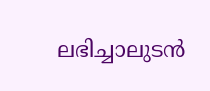ലഭിച്ചാലുടന്‍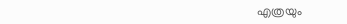എത്രയും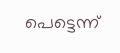പെട്ടെന്ന്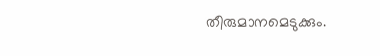തീരുമാനമെടുക്കും.